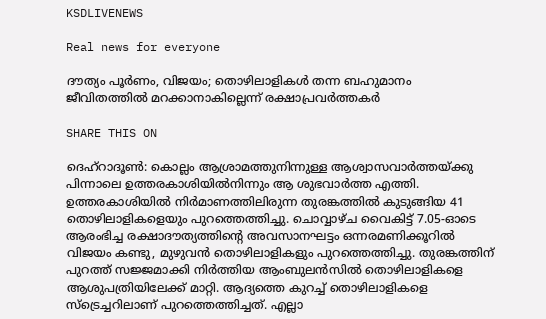KSDLIVENEWS

Real news for everyone

ദൗത്യം പൂര്‍ണം, വിജയം; തൊഴിലാളികള്‍ തന്ന ബഹുമാനം ജീവിതത്തില്‍ മറക്കാനാകില്ലെന്ന് രക്ഷാപ്രവര്‍ത്തകര്‍

SHARE THIS ON

ദെഹ്‌റാദൂണ്‍: കൊല്ലം ആശ്രാമത്തുനിന്നുള്ള ആശ്വാസവാര്‍ത്തയ്ക്കു പിന്നാലെ ഉത്തരകാശിയില്‍നിന്നും ആ ശുഭവാര്‍ത്ത എത്തി. ഉത്തരകാശിയില്‍ നിര്‍മാണത്തിലിരുന്ന തുരങ്കത്തില്‍ കുടുങ്ങിയ 41 തൊഴിലാളികളെയും പുറത്തെത്തിച്ചു. ചൊവ്വാഴ്ച വൈകിട്ട് 7.05-ഓടെ ആരംഭിച്ച രക്ഷാദൗത്യത്തിന്റെ അവസാനഘട്ടം ഒന്നരമണിക്കൂറില്‍ വിജയം കണ്ടു, മുഴുവന്‍ തൊഴിലാളികളും പുറത്തെത്തിച്ചു. തുരങ്കത്തിന് പുറത്ത് സജ്ജമാക്കി നിര്‍ത്തിയ ആംബുലന്‍സില്‍ തൊഴിലാളികളെ ആശുപത്രിയിലേക്ക് മാറ്റി. ആദ്യത്തെ കുറച്ച് തൊഴിലാളികളെ സ്‌ട്രെച്ചറിലാണ് പുറത്തെത്തിച്ചത്. എല്ലാ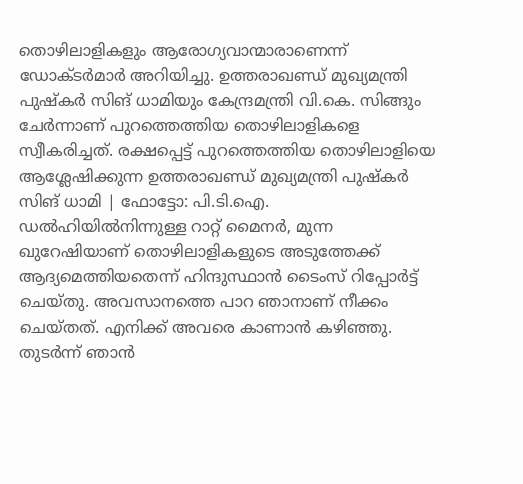തൊഴിലാളികളും ആരോഗ്യവാന്മാരാണെന്ന് ഡോക്ടര്‍മാര്‍ അറിയിച്ചു. ഉത്തരാഖണ്ഡ് മുഖ്യമന്ത്രി പുഷ്‌കര്‍ സിങ് ധാമിയും കേന്ദ്രമന്ത്രി വി.കെ. സിങ്ങും ചേര്‍ന്നാണ് പുറത്തെത്തിയ തൊഴിലാളികളെ സ്വീകരിച്ചത്. രക്ഷപ്പെട്ട് പുറത്തെത്തിയ തൊഴിലാളിയെ ആശ്ലേഷിക്കുന്ന ഉത്തരാഖണ്ഡ് മുഖ്യമന്ത്രി പുഷ്‌കര്‍ സിങ് ധാമി | ഫോട്ടോ: പി.ടി.ഐ. ഡല്‍ഹിയില്‍നിന്നുള്ള റാറ്റ് മൈനര്‍, മുന്ന ഖുറേഷിയാണ് തൊഴിലാളികളുടെ അടുത്തേക്ക് ആദ്യമെത്തിയതെന്ന് ഹിന്ദുസ്ഥാന്‍ ടൈംസ് റിപ്പോര്‍ട്ട് ചെയ്തു. അവസാനത്തെ പാറ ഞാനാണ് നീക്കം ചെയ്തത്. എനിക്ക് അവരെ കാണാന്‍ കഴിഞ്ഞു. തുടര്‍ന്ന് ഞാന്‍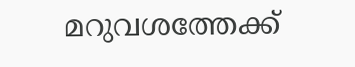മറുവശത്തേക്ക്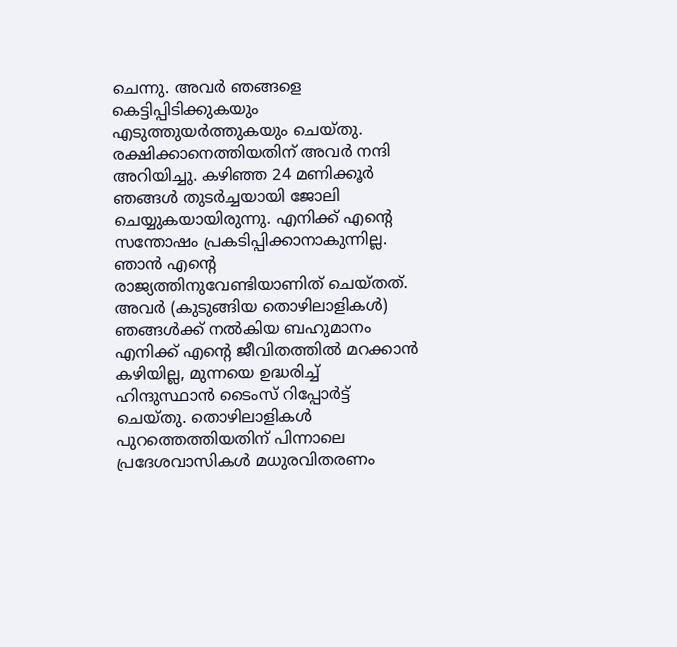ചെന്നു. അവര്‍ ഞങ്ങളെ കെട്ടിപ്പിടിക്കുകയും എടുത്തുയര്‍ത്തുകയും ചെയ്തു. രക്ഷിക്കാനെത്തിയതിന് അവര്‍ നന്ദി അറിയിച്ചു. കഴിഞ്ഞ 24 മണിക്കൂര്‍ ഞങ്ങള്‍ തുടര്‍ച്ചയായി ജോലി ചെയ്യുകയായിരുന്നു. എനിക്ക് എന്റെ സന്തോഷം പ്രകടിപ്പിക്കാനാകുന്നില്ല. ഞാന്‍ എന്റെ രാജ്യത്തിനുവേണ്ടിയാണിത് ചെയ്തത്. അവര്‍ (കുടുങ്ങിയ തൊഴിലാളികള്‍) ഞങ്ങള്‍ക്ക് നല്‍കിയ ബഹുമാനം എനിക്ക് എന്റെ ജീവിതത്തില്‍ മറക്കാന്‍ കഴിയില്ല, മുന്നയെ ഉദ്ധരിച്ച് ഹിന്ദുസ്ഥാന്‍ ടൈംസ് റിപ്പോര്‍ട്ട് ചെയ്തു. തൊഴിലാളികള്‍ പുറത്തെത്തിയതിന് പിന്നാലെ പ്രദേശവാസികള്‍ മധുരവിതരണം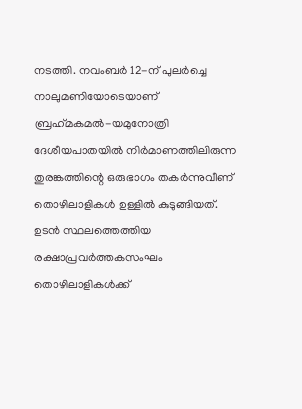നടത്തി. നവംബര്‍ 12-ന് പുലര്‍ച്ചെ നാലുമണിയോടെയാണ് ബ്രഹ്‌മകമല്‍-യമുനോത്രി ദേശീയപാതയില്‍ നിര്‍മാണത്തിലിരുന്ന തുരങ്കത്തിന്റെ ഒരുഭാഗം തകര്‍ന്നുവീണ് തൊഴിലാളികള്‍ ഉള്ളില്‍ കുടുങ്ങിയത്. ഉടന്‍ സ്ഥലത്തെത്തിയ രക്ഷാപ്രവര്‍ത്തകസംഘം തൊഴിലാളികള്‍ക്ക്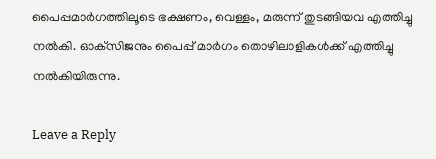പൈപ്പമാര്‍ഗത്തിലൂടെ ഭക്ഷണം, വെള്ളം, മരുന്ന് തുടങ്ങിയവ എത്തിച്ചു നല്‍കി. ഓക്‌സിജനും പൈപ്പ് മാര്‍ഗം തൊഴിലാളികള്‍ക്ക് എത്തിച്ചു നല്‍കിയിരുന്നു.

Leave a Reply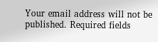Your email address will not be published. Required fields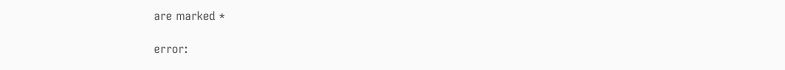are marked *

error: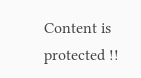Content is protected !!